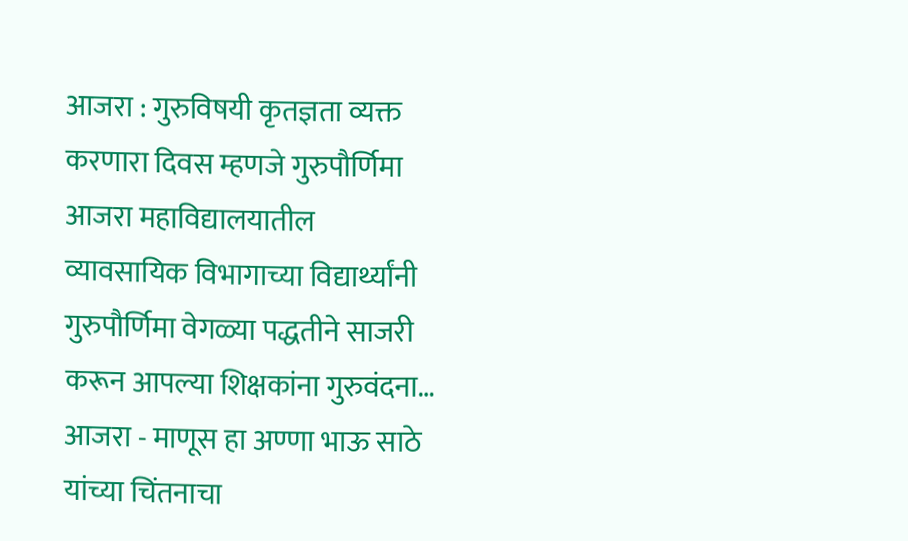आजरा : गुरुविषयी कृतज्ञता व्यक्त करणारा दिवस म्हणजे गुरुपौर्णिमा आजरा महाविद्यालयातील व्यावसायिक विभागाच्या विद्यार्थ्यांनी गुरुपौर्णिमा वेगळ्या पद्धतीने साजरी करून आपल्या शिक्षकांना गुरुवंदना…
आजरा - माणूस हा अण्णा भाऊ साठे यांच्या चिंतनाचा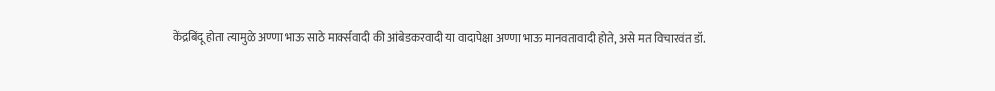केंद्रबिंदू होता त्यामुळे अण्णा भाऊ साठे मार्क्सवादी की आंबेडकरवादी या वादापेक्षा अण्णा भाऊ मानवतावादी होते, असे मत विचारवंत डॉ.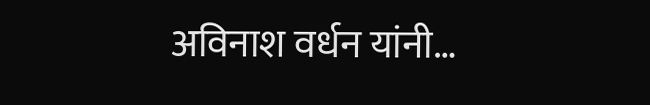अविनाश वर्धन यांनी…